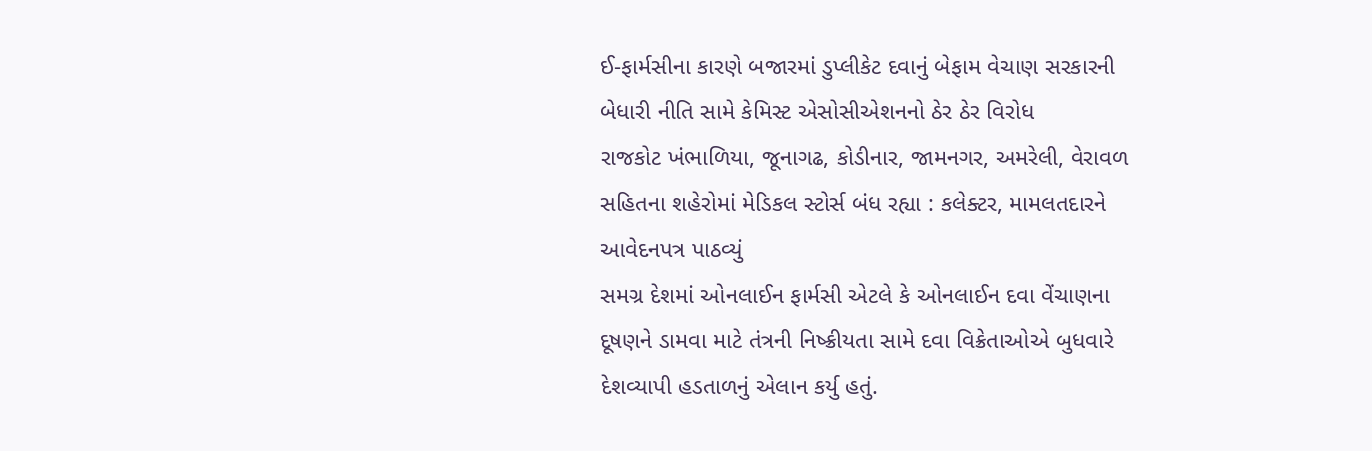ઈ-ફાર્મસીના કારણે બજારમાં ડુપ્લીકેટ દવાનું બેફામ વેચાણ સરકારની બેધારી નીતિ સામે કેમિસ્ટ એસોસીએશનનો ઠેર ઠેર વિરોધ
રાજકોટ ખંભાળિયા, જૂનાગઢ, કોડીનાર, જામનગર, અમરેલી, વેરાવળ સહિતના શહેરોમાં મેડિકલ સ્ટોર્સ બંધ રહ્યા : કલેક્ટર, મામલતદારને આવેદનપત્ર પાઠવ્યું
સમગ્ર દેશમાં ઓનલાઈન ફાર્મસી એટલે કે ઓનલાઈન દવા વેંચાણના દૂષણને ડામવા માટે તંત્રની નિષ્ક્રીયતા સામે દવા વિક્રેતાઓએ બુધવારે દેશવ્યાપી હડતાળનું એલાન કર્યુ હતું.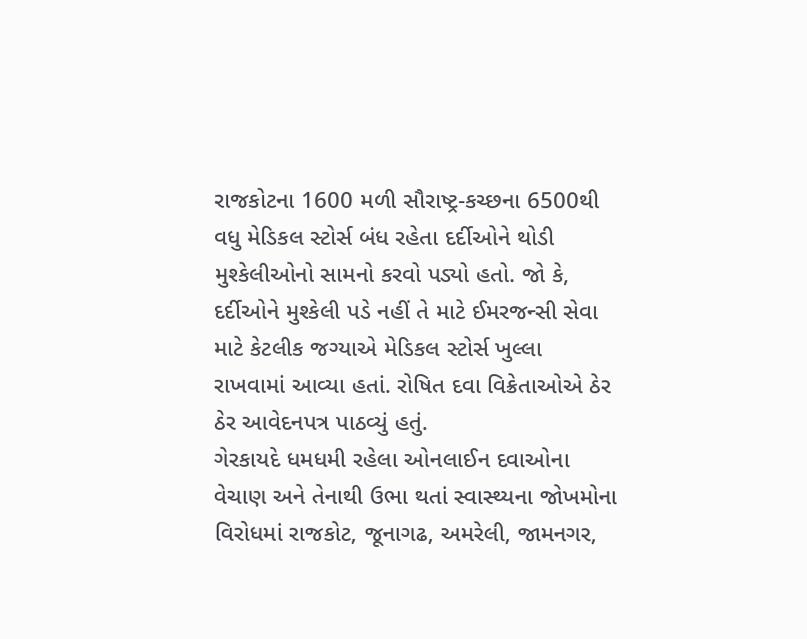રાજકોટના 1600 મળી સૌરાષ્ટ્ર-કચ્છના 6500થી વધુ મેડિકલ સ્ટોર્સ બંધ રહેતા દર્દીઓને થોડી મુશ્કેલીઓનો સામનો કરવો પડ્યો હતો. જો કે, દર્દીઓને મુશ્કેલી પડે નહીં તે માટે ઈમરજન્સી સેવા માટે કેટલીક જગ્યાએ મેડિકલ સ્ટોર્સ ખુલ્લા રાખવામાં આવ્યા હતાં. રોષિત દવા વિક્રેતાઓએ ઠેર ઠેર આવેદનપત્ર પાઠવ્યું હતું.
ગેરકાયદે ધમધમી રહેલા ઓનલાઈન દવાઓના વેચાણ અને તેનાથી ઉભા થતાં સ્વાસ્થ્યના જોખમોના વિરોધમાં રાજકોટ, જૂનાગઢ, અમરેલી, જામનગર,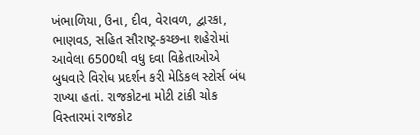ખંભાળિયા, ઉના, દીવ, વેરાવળ, દ્વારકા, ભાણવડ, સહિત સૌરાષ્ટ્ર-કચ્છના શહેરોમાં આવેલા 6500થી વધુ દવા વિક્રેતાઓએ બુધવારે વિરોધ પ્રદર્શન કરી મેડિકલ સ્ટોર્સ બંધ રાખ્યા હતાં. રાજકોટના મોટી ટાંકી ચોક વિસ્તારમાં રાજકોટ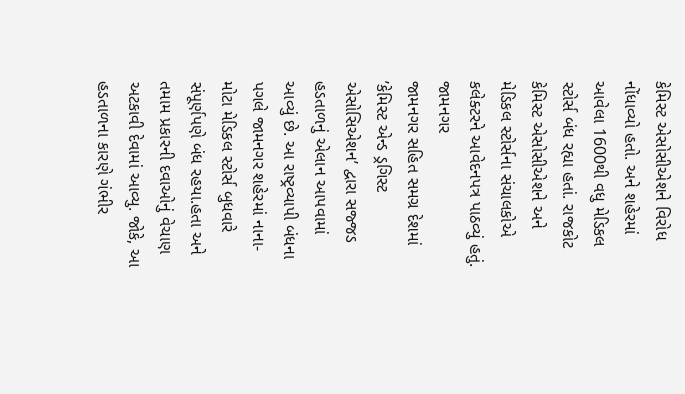કેમિસ્ટ એસોસીએશને વિરોધ નોંધાવ્યો હતો. અને શહેરમાં આવેલા 1600થી વધુ મેડિકલ સ્ટોર્સ બંધ રહ્યા હતાં. રાજકોટ કેમિસ્ટ એસોસીએશને અને મેડિકલ સ્ટોર્સના સંચાલકોએ કલેક્ટરને આવેદનપત્ર પાઠવ્યું હતું.
જામનગર
જામનગર સહિત સમગ્ર દેશમાં ’કેમિસ્ટ એન્ડ ડ્રગિસ્ટ એસોસિએશન’ દ્વારા સજ્જડ હડતાળનું એલાન આપવામાં આવ્યું છે. આ રાષ્ટ્રવ્યાપી બંધના પગલે જામનગર શહેરમાં નાના-મોટા મેડિકલ સ્ટોર્સ બુધવારે સંપૂર્ણપણે બંધ રહયા.હતા અને તમામ પ્રકારની દવાઓનું વેચાણ અટકાવી દેવામાં આવ્યુ. જોકે, આ હડતાળના કારણે ગંભીર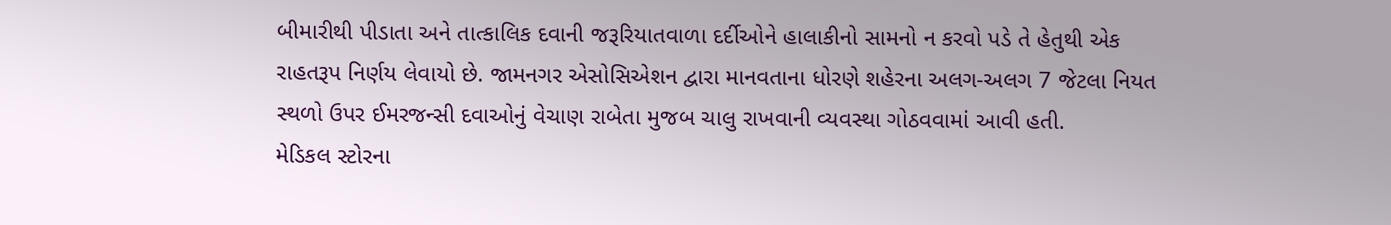બીમારીથી પીડાતા અને તાત્કાલિક દવાની જરૂરિયાતવાળા દર્દીઓને હાલાકીનો સામનો ન કરવો પડે તે હેતુથી એક રાહતરૂપ નિર્ણય લેવાયો છે. જામનગર એસોસિએશન દ્વારા માનવતાના ધોરણે શહેરના અલગ-અલગ 7 જેટલા નિયત સ્થળો ઉપર ઈમરજન્સી દવાઓનું વેચાણ રાબેતા મુજબ ચાલુ રાખવાની વ્યવસ્થા ગોઠવવામાં આવી હતી.
મેડિકલ સ્ટોરના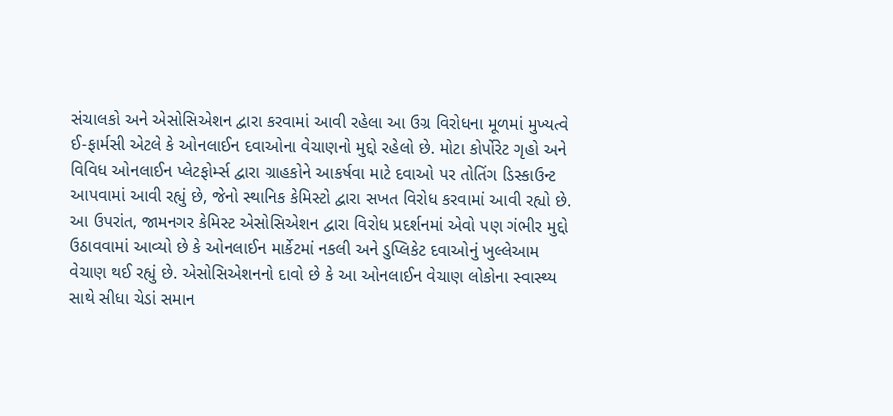સંચાલકો અને એસોસિએશન દ્વારા કરવામાં આવી રહેલા આ ઉગ્ર વિરોધના મૂળમાં મુખ્યત્વે ઈ-ફાર્મસી એટલે કે ઓનલાઈન દવાઓના વેચાણનો મુદ્દો રહેલો છે. મોટા કોર્પોરેટ ગૃહો અને વિવિધ ઓનલાઈન પ્લેટફોર્મ્સ દ્વારા ગ્રાહકોને આકર્ષવા માટે દવાઓ પર તોતિંગ ડિસ્કાઉન્ટ આપવામાં આવી રહ્યું છે, જેનો સ્થાનિક કેમિસ્ટો દ્વારા સખત વિરોધ કરવામાં આવી રહ્યો છે. આ ઉપરાંત, જામનગર કેમિસ્ટ એસોસિએશન દ્વારા વિરોધ પ્રદર્શનમાં એવો પણ ગંભીર મુદ્દો ઉઠાવવામાં આવ્યો છે કે ઓનલાઈન માર્કેટમાં નકલી અને ડુપ્લિકેટ દવાઓનું ખુલ્લેઆમ વેચાણ થઈ રહ્યું છે. એસોસિએશનનો દાવો છે કે આ ઓનલાઈન વેચાણ લોકોના સ્વાસ્થ્ય સાથે સીધા ચેડાં સમાન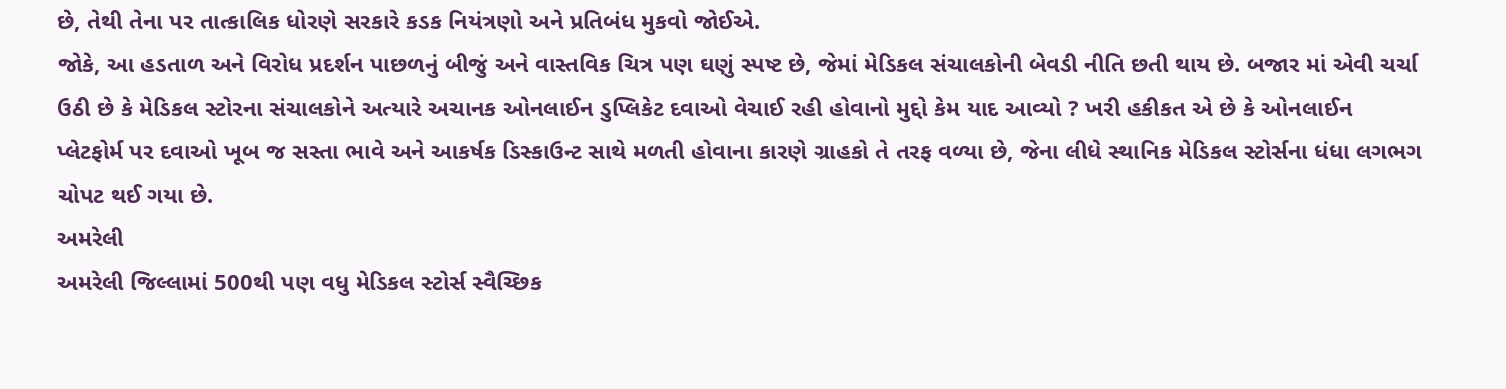છે, તેથી તેના પર તાત્કાલિક ધોરણે સરકારે કડક નિયંત્રણો અને પ્રતિબંધ મુકવો જોઈએ.
જોકે, આ હડતાળ અને વિરોધ પ્રદર્શન પાછળનું બીજું અને વાસ્તવિક ચિત્ર પણ ઘણું સ્પષ્ટ છે, જેમાં મેડિકલ સંચાલકોની બેવડી નીતિ છતી થાય છે. બજાર માં એવી ચર્ચા ઉઠી છે કે મેડિકલ સ્ટોરના સંચાલકોને અત્યારે અચાનક ઓનલાઈન ડુપ્લિકેટ દવાઓ વેચાઈ રહી હોવાનો મુદ્દો કેમ યાદ આવ્યો ? ખરી હકીકત એ છે કે ઓનલાઈન પ્લેટફોર્મ પર દવાઓ ખૂબ જ સસ્તા ભાવે અને આકર્ષક ડિસ્કાઉન્ટ સાથે મળતી હોવાના કારણે ગ્રાહકો તે તરફ વળ્યા છે, જેના લીધે સ્થાનિક મેડિકલ સ્ટોર્સના ધંધા લગભગ ચોપટ થઈ ગયા છે.
અમરેલી
અમરેલી જિલ્લામાં 500થી પણ વધુ મેડિકલ સ્ટોર્સ સ્વૈચ્છિક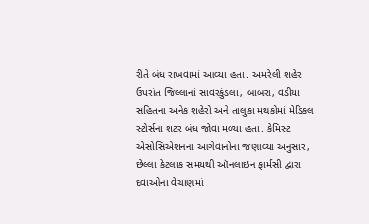રીતે બંધ રાખવામાં આવ્યા હતા. અમરેલી શહેર ઉપરાંત જિલ્લાનાં સાવરકુંડલા, બાબરા, વડીયા સહિતના અનેક શહેરો અને તાલુકા મથકોમાં મેડિકલ સ્ટોર્સના શટર બંધ જોવા મળ્યા હતા. કેમિસ્ટ એસોસિએશનના આગેવાનોના જણાવ્યા અનુસાર, છેલ્લા કેટલાક સમયથી ઑનલાઇન ફાર્મસી દ્વારા દવાઓના વેચાણમાં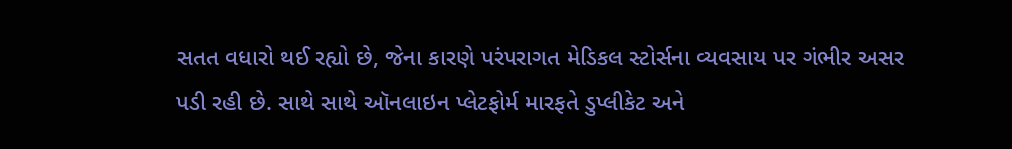સતત વધારો થઈ રહ્યો છે, જેના કારણે પરંપરાગત મેડિકલ સ્ટોર્સના વ્યવસાય પર ગંભીર અસર પડી રહી છે. સાથે સાથે ઑનલાઇન પ્લેટફોર્મ મારફતે ડુપ્લીકેટ અને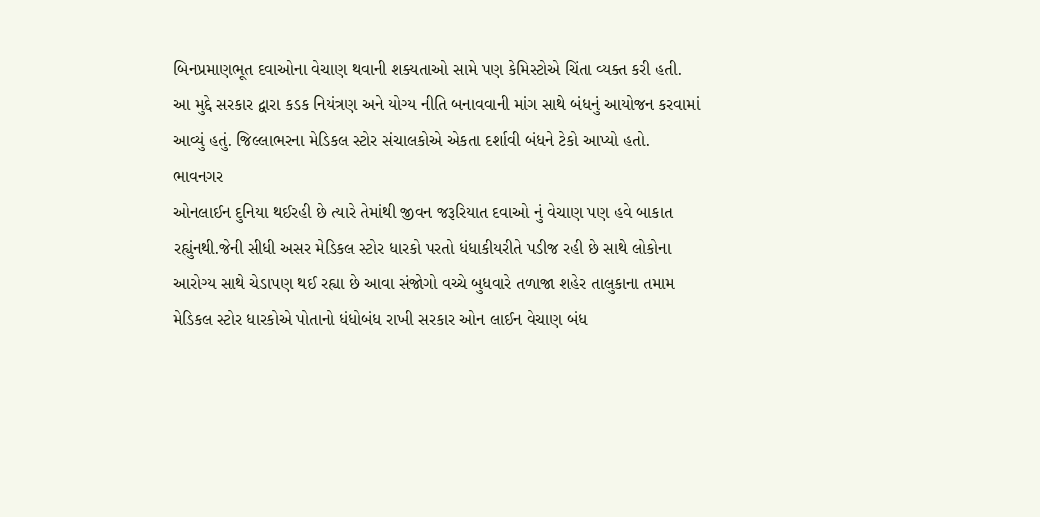બિનપ્રમાણભૂત દવાઓના વેચાણ થવાની શક્યતાઓ સામે પણ કેમિસ્ટોએ ચિંતા વ્યક્ત કરી હતી. આ મુદ્દે સરકાર દ્વારા કડક નિયંત્રણ અને યોગ્ય નીતિ બનાવવાની માંગ સાથે બંધનું આયોજન કરવામાં આવ્યું હતું. જિલ્લાભરના મેડિકલ સ્ટોર સંચાલકોએ એકતા દર્શાવી બંધને ટેકો આપ્યો હતો.
ભાવનગર
ઓનલાઈન દુનિયા થઈરહી છે ત્યારે તેમાંથી જીવન જરૂરિયાત દવાઓ નું વેચાણ પણ હવે બાકાત રહ્યુંનથી.જેની સીધી અસર મેડિકલ સ્ટોર ધારકો પરતો ધંધાકીયરીતે પડીજ રહી છે સાથે લોકોના આરોગ્ય સાથે ચેડાપણ થઈ રહ્યા છે આવા સંજોગો વચ્ચે બુધવારે તળાજા શહેર તાલુકાના તમામ મેડિકલ સ્ટોર ધારકોએ પોતાનો ધંધોબંધ રાખી સરકાર ઓન લાઈન વેચાણ બંધ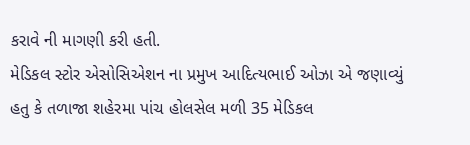કરાવે ની માગણી કરી હતી.
મેડિકલ સ્ટોર એસોસિએશન ના પ્રમુખ આદિત્યભાઈ ઓઝા એ જણાવ્યું હતુ કે તળાજા શહેરમા પાંચ હોલસેલ મળી 35 મેડિકલ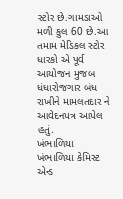સ્ટોર છે.ગામડાઓ મળી કુલ 60 છે.આ તમામ મેડિકલ સ્ટોર ધારકો એ પૂર્વ આયોજન મુજબ ધંધારોજગાર બંધ રાખીને મામલતદાર ને આવેદનપત્ર આપેલ હતું.
ખંભાળિયા
ખંભાળિયા કેમિસ્ટ એન્ડ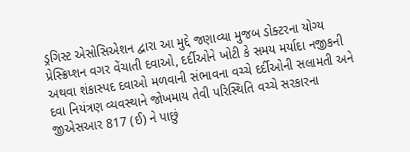ડ્રગિસ્ટ એસોસિએશન દ્વારા આ મુદ્દે જણાવ્યા મુજબ ડોક્ટરના યોગ્ય પ્રેસ્ક્રિપ્શન વગર વેંચાતી દવાઓ, દર્દીઓને ખોટી કે સમય મર્યાદા નજીકની અથવા શંકાસ્પદ દવાઓ મળવાની સંભાવના વચ્ચે દર્દીઓની સલામતી અને દવા નિયંત્રણ વ્યવસ્થાને જોખમાય તેવી પરિસ્થિતિ વચ્ચે સરકારના જીએસઆર 817 (ઈ) ને પાછું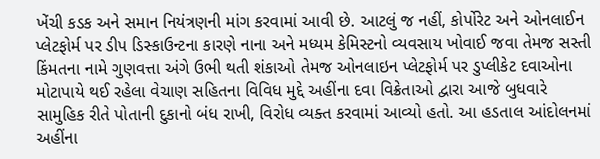ખેંચી કડક અને સમાન નિયંત્રણની માંગ કરવામાં આવી છે. આટલું જ નહીં, કોર્પોરેટ અને ઓનલાઈન પ્લેટફોર્મ પર ડીપ ડિસ્કાઉન્ટના કારણે નાના અને મધ્યમ કેમિસ્ટનો વ્યવસાય ખોવાઈ જવા તેમજ સસ્તી કિંમતના નામે ગુણવત્તા અંગે ઉભી થતી શંકાઓ તેમજ ઓનલાઇન પ્લેટફોર્મ પર ડુપ્લીકેટ દવાઓના મોટાપાયે થઈ રહેલા વેચાણ સહિતના વિવિધ મુદ્દે અહીંના દવા વિક્રેતાઓ દ્વારા આજે બુધવારે સામુહિક રીતે પોતાની દુકાનો બંધ રાખી, વિરોધ વ્યક્ત કરવામાં આવ્યો હતો. આ હડતાલ આંદોલનમાં અહીંના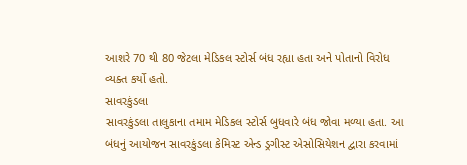આશરે 70 થી 80 જેટલા મેડિકલ સ્ટોર્સ બંધ રહ્યા હતા અને પોતાનો વિરોધ વ્યક્ત કર્યો હતો.
સાવરકુંડલા
સાવરકુંડલા તાલુકાના તમામ મેડિકલ સ્ટોર્સ બુધવારે બંધ જોવા મળ્યા હતા. આ બંધનું આયોજન સાવરકુંડલા કેમિસ્ટ એન્ડ ડ્રગીસ્ટ એસોસિયેશન દ્વારા કરવામાં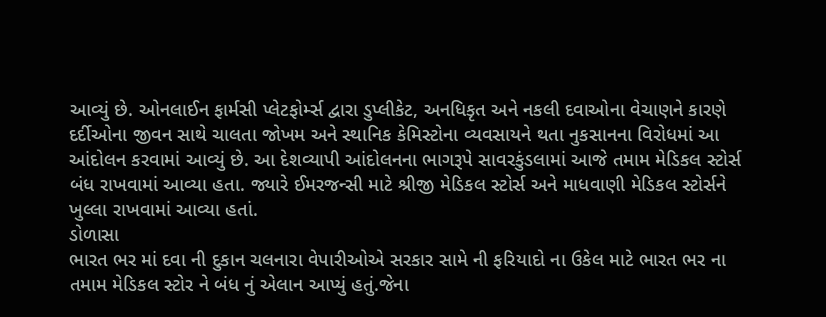આવ્યું છે. ઓનલાઈન ફાર્મસી પ્લેટફોર્મ્સ દ્વારા ડુપ્લીકેટ, અનધિકૃત અને નકલી દવાઓના વેચાણને કારણે દર્દીઓના જીવન સાથે ચાલતા જોખમ અને સ્થાનિક કેમિસ્ટોના વ્યવસાયને થતા નુકસાનના વિરોધમાં આ આંદોલન કરવામાં આવ્યું છે. આ દેશવ્યાપી આંદોલનના ભાગરૂપે સાવરકુંડલામાં આજે તમામ મેડિકલ સ્ટોર્સ બંધ રાખવામાં આવ્યા હતા. જ્યારે ઈમરજન્સી માટે શ્રીજી મેડિકલ સ્ટોર્સ અને માધવાણી મેડિકલ સ્ટોર્સને ખુલ્લા રાખવામાં આવ્યા હતાં.
ડોળાસા
ભારત ભર માં દવા ની દુકાન ચલનારા વેપારીઓએ સરકાર સામે ની ફરિયાદો ના ઉકેલ માટે ભારત ભર ના તમામ મેડિકલ સ્ટોર ને બંધ નું એલાન આપ્યું હતું.જેના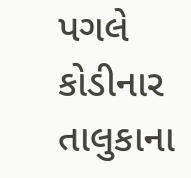પગલે કોડીનાર તાલુકાના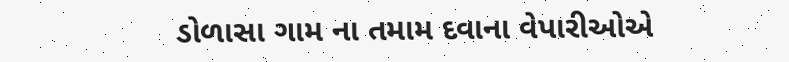ડોળાસા ગામ ના તમામ દવાના વેપારીઓએ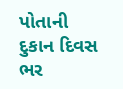પોતાની દુકાન દિવસ ભર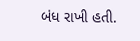બંધ રાખી હતી.